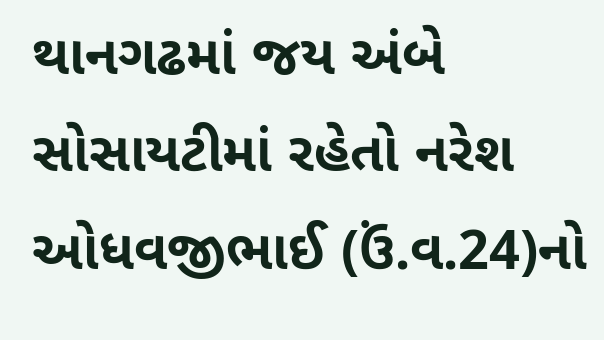થાનગઢમાં જય અંબે સોસાયટીમાં રહેતો નરેશ ઓધવજીભાઈ (ઉં.વ.24)નો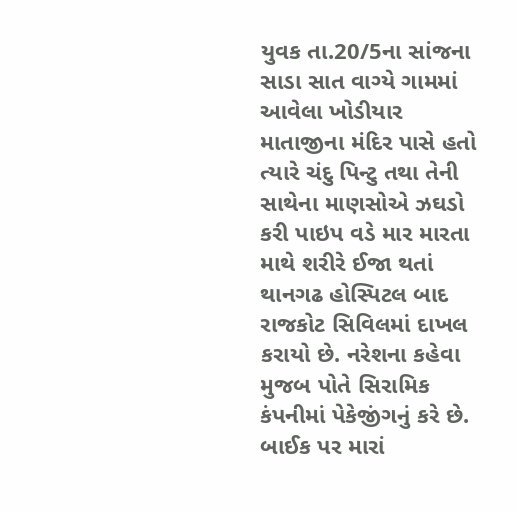યુવક તા.20/5ના સાંજના સાડા સાત વાગ્યે ગામમાં આવેલા ખોડીયાર માતાજીના મંદિર પાસે હતો ત્યારે ચંદુ પિન્ટુ તથા તેની સાથેના માણસોએ ઝઘડો કરી પાઇપ વડે માર મારતા માથે શરીરે ઈજા થતાં થાનગઢ હોસ્પિટલ બાદ રાજકોટ સિવિલમાં દાખલ કરાયો છે. નરેશના કહેવા મુજબ પોતે સિરામિક કંપનીમાં પેકેજીંગનું કરે છે. બાઈક પર મારાં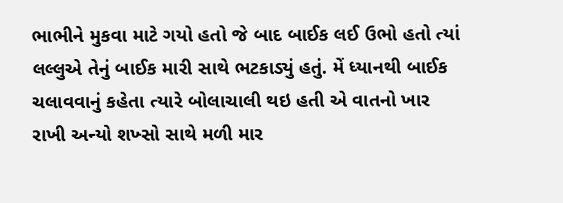ભાભીને મુકવા માટે ગયો હતો જે બાદ બાઈક લઈ ઉભો હતો ત્યાં લલ્લુએ તેનું બાઈક મારી સાથે ભટકાડ્યું હતું. મેં ધ્યાનથી બાઈક ચલાવવાનું કહેતા ત્યારે બોલાચાલી થઇ હતી એ વાતનો ખાર રાખી અન્યો શખ્સો સાથે મળી માર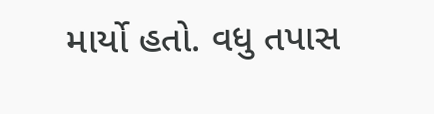માર્યો હતો. વધુ તપાસ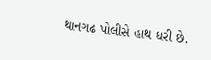થાનગઢ પોલીસે હાથ ધરી છે.